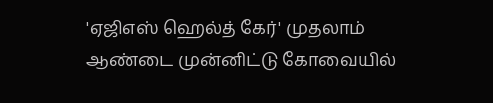'ஏஜிஎஸ் ஹெல்த் கேர்' முதலாம் ஆண்டை முன்னிட்டு கோவையில்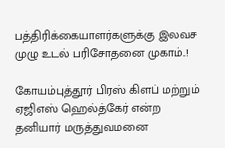பத்திரிக்கையாளர்களுக்கு இலவச முழு உடல் பரிசோதனை முகாம்..!

கோயம்புத்தூர் பிரஸ் கிளப் மற்றும் ஏஜிஎஸ் ஹெல்த்கேர் என்ற தனியார் மருத்துவமனை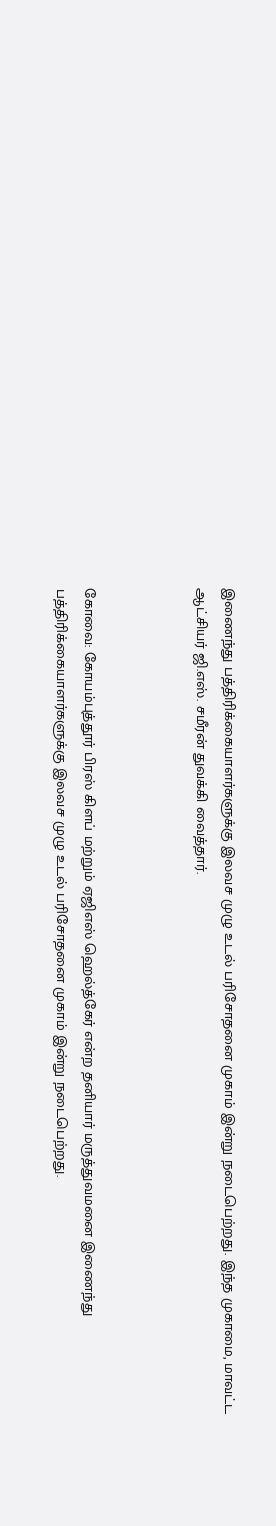இணைந்து பத்திரிக்கையாளர்களுக்கு இலவச முழு உடல் பரிசோதனை முகாம் இன்று நடைபெற்றது. இந்த முகாமை, மாவட்ட ஆட்சியர் ஜி.எஸ். சமீரன் துவக்கி வைத்தார்.



கோவை: கோயம்புத்தூர் பிரஸ் கிளப் மற்றும் ஏஜிஎஸ் ஹெல்த்கேர் என்ற தனியார் மருத்துவமனை இணைந்து பத்திரிக்கையாளர்களுக்கு இலவச முழு உடல் பரிசோதனை முகாம் இன்று நடைபெற்றது.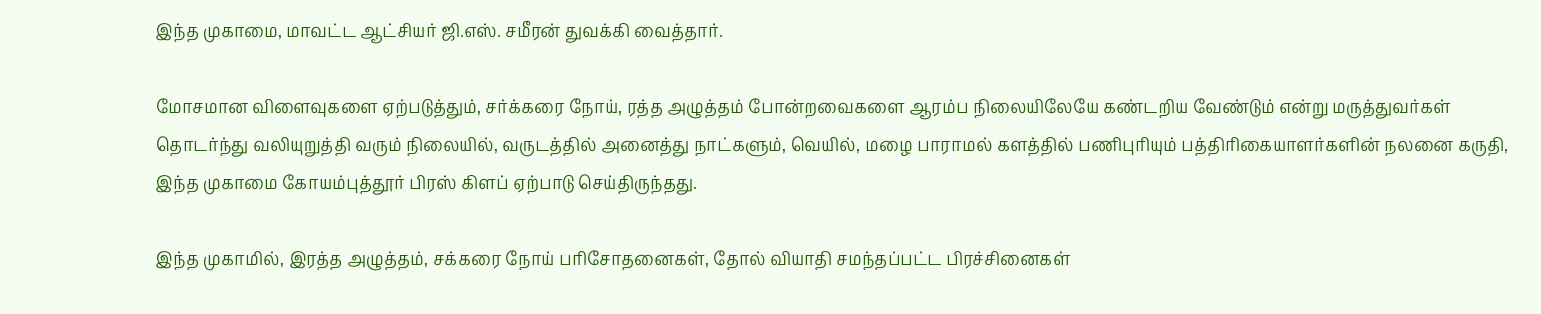இந்த முகாமை, மாவட்ட ஆட்சியர் ஜி.எஸ். சமீரன் துவக்கி வைத்தார்.

மோசமான விளைவுகளை ஏற்படுத்தும், சர்க்கரை நோய், ரத்த அழுத்தம் போன்றவைகளை ஆரம்ப நிலையிலேயே கண்டறிய வேண்டும் என்று மருத்துவர்கள் தொடர்ந்து வலியுறுத்தி வரும் நிலையில், வருடத்தில் அனைத்து நாட்களும், வெயில், மழை பாராமல் களத்தில் பணிபுரியும் பத்திரிகையாளர்களின் நலனை கருதி, இந்த முகாமை கோயம்புத்தூர் பிரஸ் கிளப் ஏற்பாடு செய்திருந்தது.

இந்த முகாமில், இரத்த அழுத்தம், சக்கரை நோய் பரிசோதனைகள், தோல் வியாதி சமந்தப்பட்ட பிரச்சினைகள்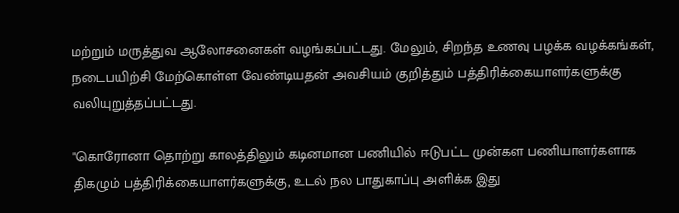மற்றும் மருத்துவ ஆலோசனைகள் வழங்கப்பட்டது. மேலும், சிறந்த உணவு பழக்க வழக்கங்கள், நடைபயிற்சி மேற்கொள்ள வேண்டியதன் அவசியம் குறித்தும் பத்திரிக்கையாளர்களுக்கு வலியுறுத்தப்பட்டது.

"கொரோனா தொற்று காலத்திலும் கடினமான பணியில் ஈடுபட்ட முன்கள பணியாளர்களாக திகழும் பத்திரிக்கையாளர்களுக்கு, உடல் நல பாதுகாப்பு அளிக்க இது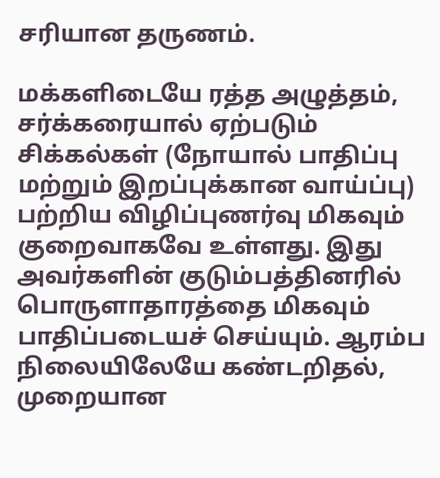சரியான தருணம்.

மக்களிடையே ரத்த அழுத்தம், சர்க்கரையால் ஏற்படும் சிக்கல்கள் (நோயால் பாதிப்பு மற்றும் இறப்புக்கான வாய்ப்பு) பற்றிய விழிப்புணர்வு மிகவும் குறைவாகவே உள்ளது. இது அவர்களின் குடும்பத்தினரில் பொருளாதாரத்தை மிகவும் பாதிப்படையச் செய்யும். ஆரம்ப நிலையிலேயே கண்டறிதல், முறையான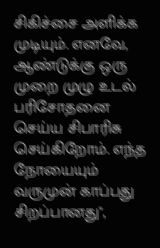சிகிச்சை அளிக்க முடியும். எனவே, ஆண்டுக்கு ஒரு முறை முழு உடல் பரிசோதனை செய்ய சிபாரிசு செய்கிறோம். எந்த நோயையும் வருமுன் காப்பது சிறப்பானது",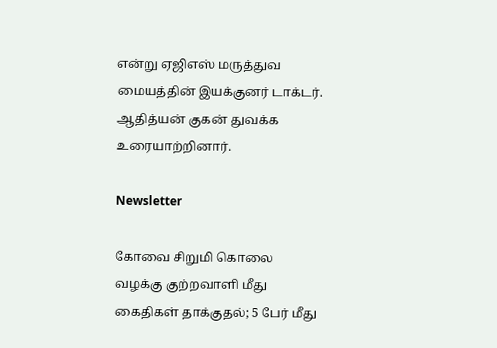என்று ஏஜிஎஸ் மருத்துவ மையத்தின் இயக்குனர் டாக்டர். ஆதித்யன் குகன் துவக்க உரையாற்றினார்.

Newsletter

கோவை சிறுமி கொலை வழக்கு குற்றவாளி மீது கைதிகள் தாக்குதல்; 5 பேர் மீது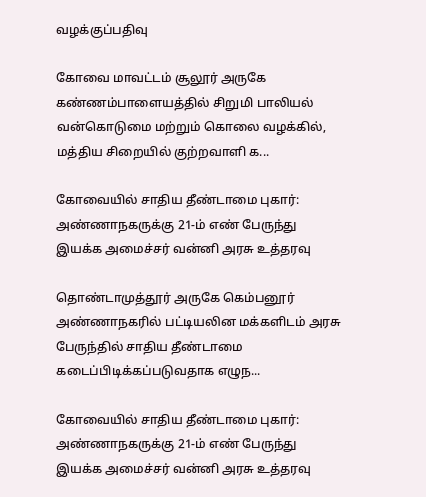வழக்குப்பதிவு

கோவை மாவட்டம் சூலூர் அருகே கண்ணம்பாளையத்தில் சிறுமி பாலியல் வன்கொடுமை மற்றும் கொலை வழக்கில், மத்திய சிறையில் குற்றவாளி க...

கோவையில் சாதிய தீண்டாமை புகார்: அண்ணாநகருக்கு 21-ம் எண் பேருந்து இயக்க அமைச்சர் வன்னி அரசு உத்தரவு

தொண்டாமுத்தூர் அருகே கெம்பனூர் அண்ணாநகரில் பட்டியலின மக்களிடம் அரசு பேருந்தில் சாதிய தீண்டாமை கடைப்பிடிக்கப்படுவதாக எழுந...

கோவையில் சாதிய தீண்டாமை புகார்: அண்ணாநகருக்கு 21-ம் எண் பேருந்து இயக்க அமைச்சர் வன்னி அரசு உத்தரவு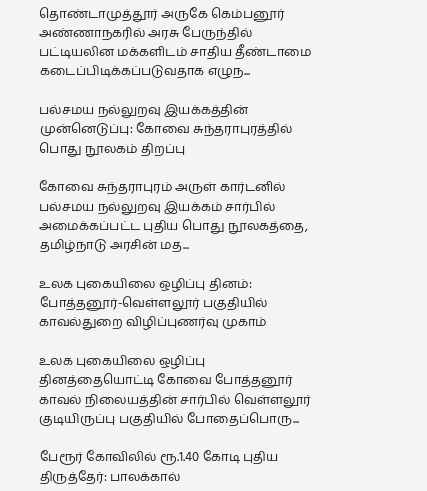தொண்டாமுத்தூர் அருகே கெம்பனூர் அண்ணாநகரில் அரசு பேருந்தில் பட்டியலின மக்களிடம் சாதிய தீண்டாமை கடைப்பிடிக்கப்படுவதாக எழுந...

பல்சமய நல்லுறவு இயக்கத்தின் முன்னெடுப்பு: கோவை சுந்தராபுரத்தில் பொது நூலகம் திறப்பு

கோவை சுந்தராபுரம் அருள் கார்டனில் பல்சமய நல்லுறவு இயக்கம் சார்பில் அமைக்கப்பட்ட புதிய பொது நூலகத்தை, தமிழ்நாடு அரசின் மத...

உலக புகையிலை ஒழிப்பு தினம்: போத்தனூர்-வெள்ளலூர் பகுதியில் காவல்துறை விழிப்புணர்வு முகாம்

உலக புகையிலை ஒழிப்பு தினத்தையொட்டி கோவை போத்தனூர் காவல் நிலையத்தின் சார்பில் வெள்ளலூர் குடியிருப்பு பகுதியில் போதைப்பொரு...

பேரூர் கோவிலில் ரூ.1.40 கோடி புதிய திருத்தேர்: பாலக்கால்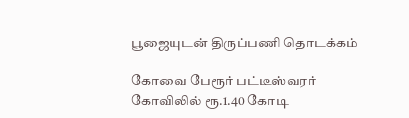பூஜையுடன் திருப்பணி தொடக்கம்

கோவை பேரூர் பட்டீஸ்வரர் கோவிலில் ரூ.1.40 கோடி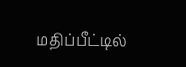மதிப்பீட்டில்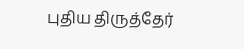புதிய திருத்தேர்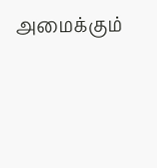அமைக்கும்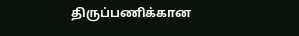திருப்பணிக்கான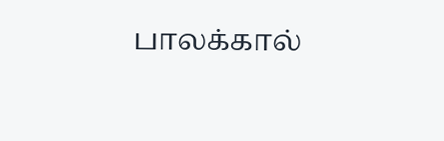பாலக்கால்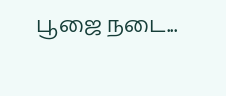பூஜை நடை...